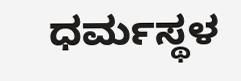ಧರ್ಮಸ್ಥಳ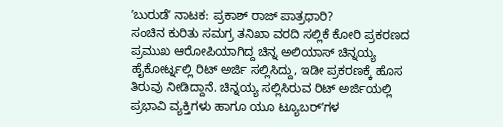ʼಬುರುಡೆʼ ನಾಟಕ: ಪ್ರಕಾಶ್ ರಾಜ್ ಪಾತ್ರಧಾರಿ?
ಸಂಚಿನ ಕುರಿತು ಸಮಗ್ರ ತನಿಖಾ ವರದಿ ಸಲ್ಲಿಕೆ ಕೋರಿ ಪ್ರಕರಣದ ಪ್ರಮುಖ ಆರೋಪಿಯಾಗಿದ್ದ ಚಿನ್ನ ಅಲಿಯಾಸ್ ಚಿನ್ನಯ್ಯ ಹೈಕೋರ್ಟ್ನಲ್ಲಿ ರಿಟ್ ಅರ್ಜಿ ಸಲ್ಲಿಸಿದ್ದು, ಇಡೀ ಪ್ರಕರಣಕ್ಕೆ ಹೊಸ ತಿರುವು ನೀಡಿದ್ದಾನೆ. ಚಿನ್ನಯ್ಯ ಸಲ್ಲಿಸಿರುವ ರಿಟ್ ಅರ್ಜಿಯಲ್ಲಿ ಪ್ರಭಾವಿ ವ್ಯಕ್ತಿಗಳು ಹಾಗೂ ಯೂ ಟ್ಯೂಬರ್ʼಗಳ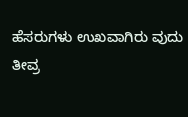ಹೆಸರುಗಳು ಉಖವಾಗಿರು ವುದು ತೀವ್ರ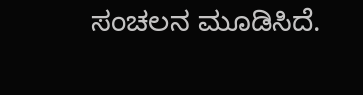ಸಂಚಲನ ಮೂಡಿಸಿದೆ.